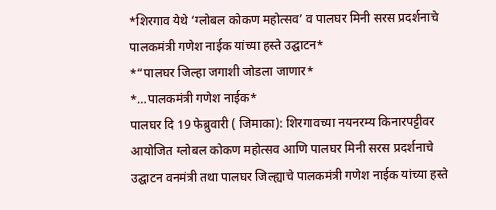*शिरगाव येथे ‘ग्लोबल कोकण महोत्सव’ व पालघर मिनी सरस प्रदर्शनाचे पालकमंत्री गणेश नाईक यांच्या हस्ते उद्घाटन*
*“पालघर जिल्हा जगाशी जोडला जाणार*
*…पालकमंत्री गणेश नाईक*
पालघर दि 19 फेब्रुवारी ( जिमाका): शिरगावच्या नयनरम्य किनारपट्टीवर आयोजित ग्लोबल कोकण महोत्सव आणि पालघर मिनी सरस प्रदर्शनाचे उद्घाटन वनमंत्री तथा पालघर जिल्ह्याचे पालकमंत्री गणेश नाईक यांच्या हस्ते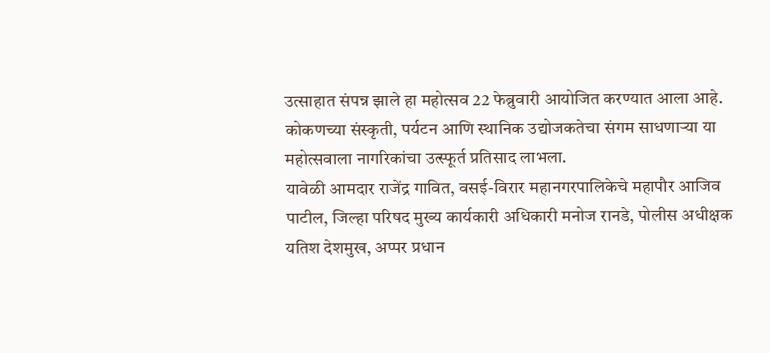उत्साहात संपन्न झाले हा महोत्सव 22 फेब्रुवारी आयोजित करण्यात आला आहे.
कोकणच्या संस्कृती, पर्यटन आणि स्थानिक उद्योजकतेचा संगम साधणाऱ्या या महोत्सवाला नागरिकांचा उत्स्फूर्त प्रतिसाद लाभला.
यावेळी आमदार राजेंद्र गावित, वसई-विरार महानगरपालिकेचे महापौर आजिव पाटील, जिल्हा परिषद मुख्य कार्यकारी अधिकारी मनोज रानडे, पोलीस अधीक्षक यतिश देशमुख, अप्पर प्रधान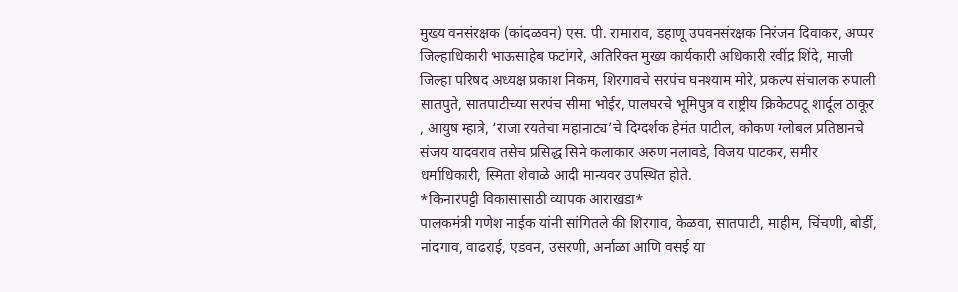मुख्य वनसंरक्षक (कांदळवन) एस. पी. रामाराव, डहाणू उपवनसंरक्षक निरंजन दिवाकर, अप्पर जिल्हाधिकारी भाऊसाहेब फटांगरे, अतिरिक्त मुख्य कार्यकारी अधिकारी रवींद्र शिंदे, माजी जिल्हा परिषद अध्यक्ष प्रकाश निकम, शिरगावचे सरपंच घनश्याम मोरे, प्रकल्प संचालक रुपाली सातपुते, सातपाटीच्या सरपंच सीमा भोईर, पालघरचे भूमिपुत्र व राष्ट्रीय क्रिकेटपटू शार्दूल ठाकूर , आयुष म्हात्रे, ‘राजा रयतेचा महानाट्य’चे दिग्दर्शक हेमंत पाटील, कोकण ग्लोबल प्रतिष्ठानचे संजय यादवराव तसेच प्रसिद्ध सिने कलाकार अरुण नलावडे, विजय पाटकर, समीर धर्माधिकारी, स्मिता शेवाळे आदी मान्यवर उपस्थित होते.
*किनारपट्टी विकासासाठी व्यापक आराखडा*
पालकमंत्री गणेश नाईक यांनी सांगितले की शिरगाव, केळवा, सातपाटी, माहीम, चिंचणी, बोर्डी, नांदगाव, वाढराई, एडवन, उसरणी, अर्नाळा आणि वसई या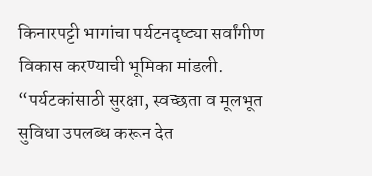किनारपट्टी भागांचा पर्यटनदृष्ट्या सर्वांगीण विकास करण्याची भूमिका मांडली. “पर्यटकांसाठी सुरक्षा, स्वच्छता व मूलभूत सुविधा उपलब्ध करून देत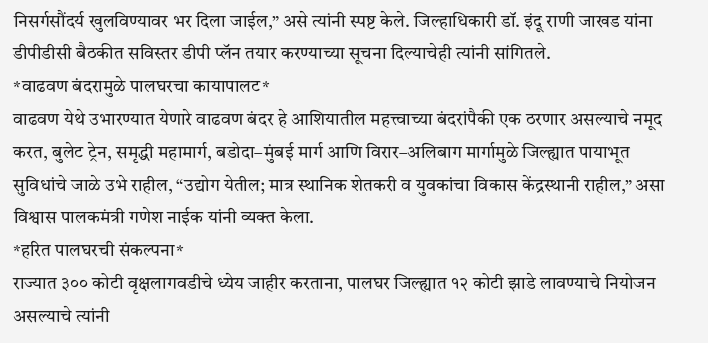निसर्गसौंदर्य खुलविण्यावर भर दिला जाईल,” असे त्यांनी स्पष्ट केले. जिल्हाधिकारी डॉ. इंदू राणी जाखड यांना डीपीडीसी बैठकीत सविस्तर डीपी प्लॅन तयार करण्याच्या सूचना दिल्याचेही त्यांनी सांगितले.
*वाढवण बंदरामुळे पालघरचा कायापालट*
वाढवण येथे उभारण्यात येणारे वाढवण बंदर हे आशियातील महत्त्वाच्या बंदरांपैकी एक ठरणार असल्याचे नमूद करत, बुलेट ट्रेन, समृद्धी महामार्ग, बडोदा–मुंबई मार्ग आणि विरार–अलिबाग मार्गामुळे जिल्ह्यात पायाभूत सुविधांचे जाळे उभे राहील, “उद्योग येतील; मात्र स्थानिक शेतकरी व युवकांचा विकास केंद्रस्थानी राहील,” असा विश्वास पालकमंत्री गणेश नाईक यांनी व्यक्त केला.
*हरित पालघरची संकल्पना*
राज्यात ३०० कोटी वृक्षलागवडीचे ध्येय जाहीर करताना, पालघर जिल्ह्यात १२ कोटी झाडे लावण्याचे नियोजन असल्याचे त्यांनी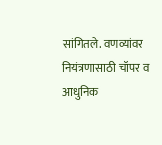सांगितले. वणव्यांवर नियंत्रणासाठी चॉपर व आधुनिक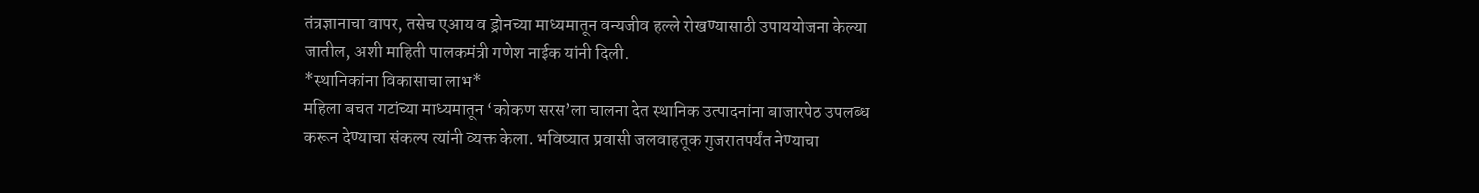तंत्रज्ञानाचा वापर, तसेच एआय व ड्रोनच्या माध्यमातून वन्यजीव हल्ले रोखण्यासाठी उपाययोजना केल्या जातील, अशी माहिती पालकमंत्री गणेश नाईक यांनी दिली.
*स्थानिकांना विकासाचा लाभ*
महिला बचत गटांच्या माध्यमातून ‘कोकण सरस’ला चालना देत स्थानिक उत्पादनांना बाजारपेठ उपलब्ध करून देण्याचा संकल्प त्यांनी व्यक्त केला. भविष्यात प्रवासी जलवाहतूक गुजरातपर्यंत नेण्याचा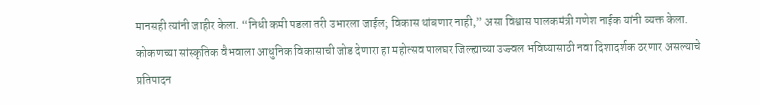मानसही त्यांनी जाहीर केला. “निधी कमी पडला तरी उभारला जाईल; विकास थांबणार नाही,” असा विश्वास पालकमंत्री गणेश नाईक यांनी व्यक्त केला.
कोकणच्या सांस्कृतिक वैभवाला आधुनिक विकासाची जोड देणारा हा महोत्सव पालघर जिल्ह्याच्या उज्ज्वल भविष्यासाठी नवा दिशादर्शक ठरणार असल्याचे प्रतिपादन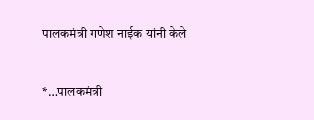पालकमंत्री गणेश नाईक यांनी केले


*…पालकमंत्री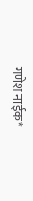गणेश नाईक*